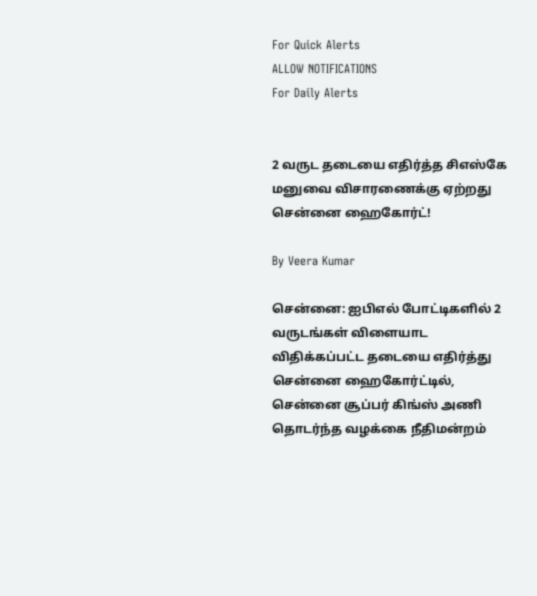For Quick Alerts
ALLOW NOTIFICATIONS
For Daily Alerts


2 வருட தடையை எதிர்த்த சிஎஸ்கே மனுவை விசாரணைக்கு ஏற்றது சென்னை ஹைகோர்ட்!

By Veera Kumar

சென்னை: ஐபிஎல் போட்டிகளில் 2 வருடங்கள் விளையாட விதிக்கப்பட்ட தடையை எதிர்த்து சென்னை ஹைகோர்ட்டில், சென்னை சூப்பர் கிங்ஸ் அணி தொடர்ந்த வழக்கை நீதிமன்றம்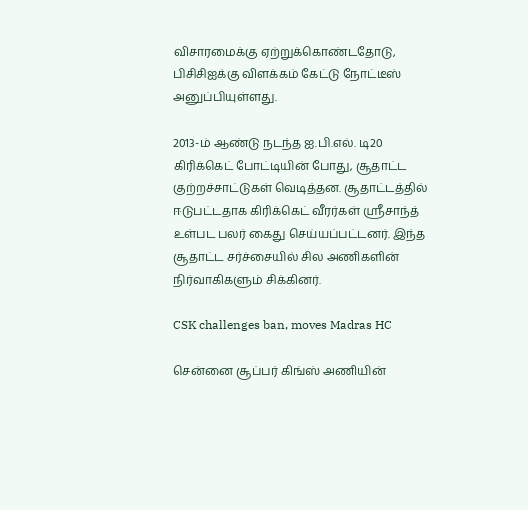விசாரமைக்கு ஏற்றுக்கொண்டதோடு, பிசிசிஐக்கு விளக்கம் கேட்டு நோட்டீஸ் அனுப்பியுள்ளது.

2013-ம் ஆண்டு நடந்த ஐ.பி.எல். டி20 கிரிக்கெட் போட்டியின் போது, சூதாட்ட குற்றச்சாட்டுகள் வெடித்தன. சூதாட்டத்தில் ஈடுபட்டதாக கிரிக்கெட் வீரர்கள் ஸ்ரீசாந்த் உள்பட பலர் கைது செய்யப்பட்டனர். இந்த சூதாட்ட சர்ச்சையில் சில அணிகளின் நிர்வாகிகளும் சிக்கினர்.

CSK challenges ban, moves Madras HC

சென்னை சூப்பர் கிங்ஸ் அணியின்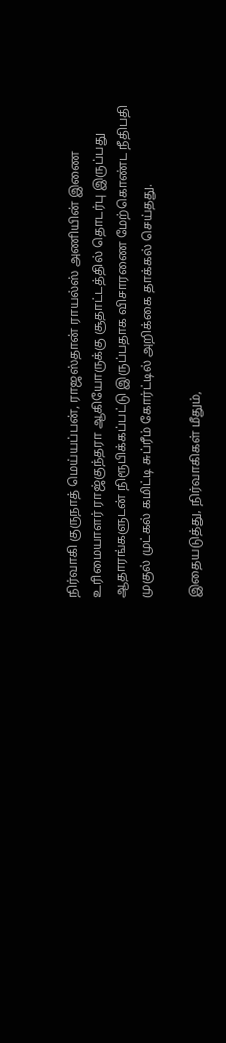நிர்வாகி குருநாத் மெய்யப்பன், ராஜஸ்தான் ராயல்ஸ் அணியின் இணை உரிமையாளர் ராஜ்குந்தரா ஆகியோருக்கு சூதாட்டத்தில் தொடர்பு இருப்பது ஆதாரங்களுடன் நிரூபிக்கப்பட்டு இருப்பதாக விசாரணை மேற்கொண்ட நீதிபதி முகுல் முட்கல் கமிட்டி சுப்ரீம் கோர்ட்டில் அறிக்கை தாக்கல் செய்தது.

இதையடுத்து, நிர்வாகிகள் மீதும்,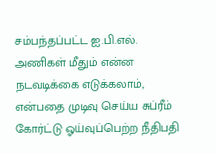சம்பந்தப்பட்ட ஐ.பி.எல். அணிகள் மீதும் என்ன நடவடிக்கை எடுக்கலாம், என்பதை முடிவு செய்ய சுப்ரீம் கோர்ட்டு ஓய்வுப்பெற்ற நீதிபதி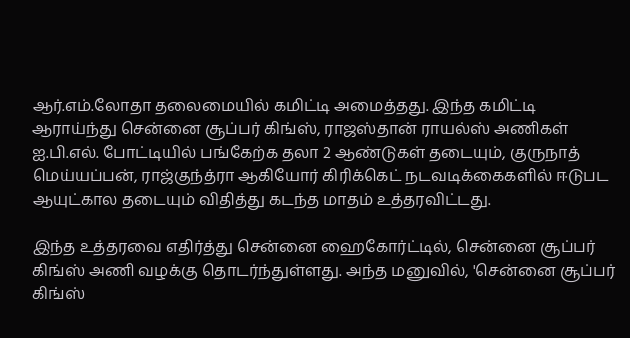ஆர்.எம்.லோதா தலைமையில் கமிட்டி அமைத்தது. இந்த கமிட்டி ஆராய்ந்து சென்னை சூப்பர் கிங்ஸ், ராஜஸ்தான் ராயல்ஸ் அணிகள் ஐ.பி.எல். போட்டியில் பங்கேற்க தலா 2 ஆண்டுகள் தடையும், குருநாத் மெய்யப்பன், ராஜ்குந்த்ரா ஆகியோர் கிரிக்கெட் நடவடிக்கைகளில் ஈடுபட ஆயுட்கால தடையும் விதித்து கடந்த மாதம் உத்தரவிட்டது.

இந்த உத்தரவை எதிர்த்து சென்னை ஹைகோர்ட்டில், சென்னை சூப்பர் கிங்ஸ் அணி வழக்கு தொடர்ந்துள்ளது. அந்த மனுவில், 'சென்னை சூப்பர் கிங்ஸ்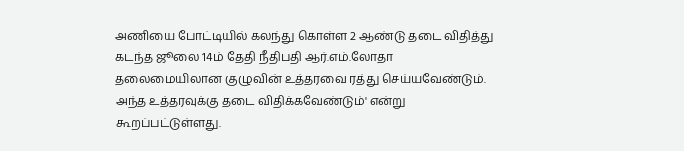அணியை போட்டியில் கலந்து கொள்ள 2 ஆண்டு தடை விதித்து கடந்த ஜூலை 14ம் தேதி நீதிபதி ஆர்.எம்.லோதா தலைமையிலான குழுவின் உத்தரவை ரத்து செய்யவேண்டும். அந்த உத்தரவுக்கு தடை விதிக்கவேண்டும்' என்று கூறப்பட்டுள்ளது.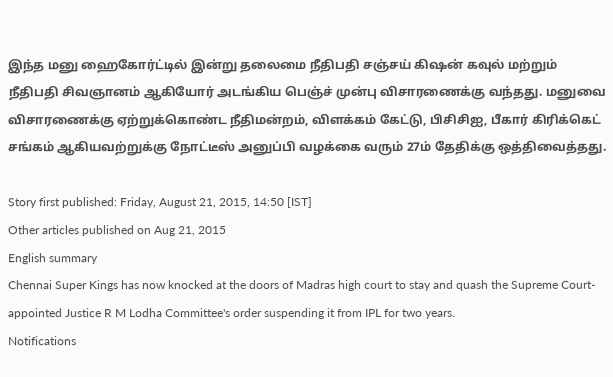இந்த மனு ஹைகோர்ட்டில் இன்று தலைமை நீதிபதி சஞ்சய் கிஷன் கவுல் மற்றும் நீதிபதி சிவஞானம் ஆகியோர் அடங்கிய பெஞ்ச் முன்பு விசாரணைக்கு வந்தது. மனுவை விசாரணைக்கு ஏற்றுக்கொண்ட நீதிமன்றம், விளக்கம் கேட்டு, பிசிசிஐ, பீகார் கிரிக்கெட் சங்கம் ஆகியவற்றுக்கு நோட்டீஸ் அனுப்பி வழக்கை வரும் 27ம் தேதிக்கு ஒத்திவைத்தது.

Story first published: Friday, August 21, 2015, 14:50 [IST]
Other articles published on Aug 21, 2015
English summary
Chennai Super Kings has now knocked at the doors of Madras high court to stay and quash the Supreme Court-appointed Justice R M Lodha Committee's order suspending it from IPL for two years.
Notifications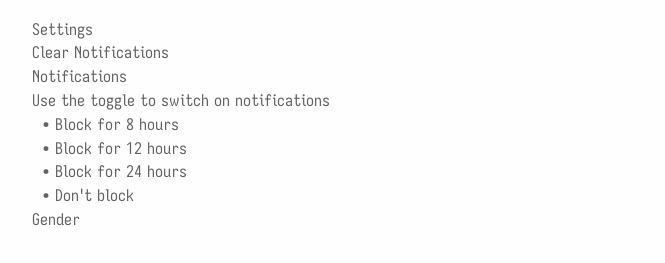Settings
Clear Notifications
Notifications
Use the toggle to switch on notifications
  • Block for 8 hours
  • Block for 12 hours
  • Block for 24 hours
  • Don't block
Gender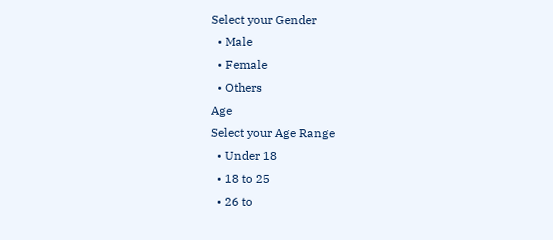Select your Gender
  • Male
  • Female
  • Others
Age
Select your Age Range
  • Under 18
  • 18 to 25
  • 26 to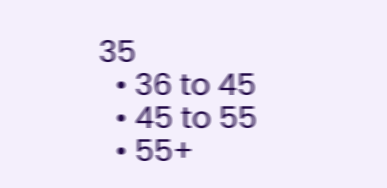35
  • 36 to 45
  • 45 to 55
  • 55+